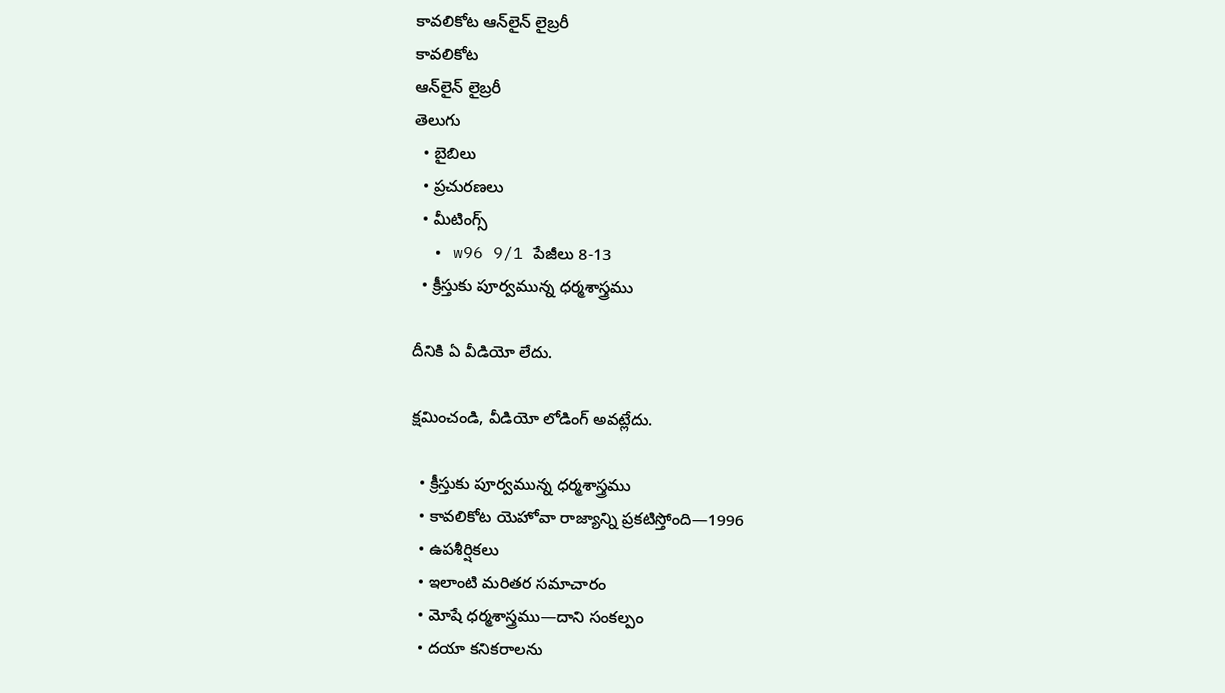కావలికోట ఆన్‌లైన్‌ లైబ్రరీ
కావలికోట
ఆన్‌లైన్‌ లైబ్రరీ
తెలుగు
  • బైబిలు
  • ప్రచురణలు
  • మీటింగ్స్‌
  • w96 9/1 పేజీలు 8-13
  • క్రీస్తుకు పూర్వమున్న ధర్మశాస్త్రము

దీనికి ఏ వీడియో లేదు.

క్షమించండి, వీడియో లోడింగ్‌ అవట్లేదు.

  • క్రీస్తుకు పూర్వమున్న ధర్మశాస్త్రము
  • కావలికోట యెహోవా రాజ్యాన్ని ప్రకటిస్తోంది—1996
  • ఉపశీర్షికలు
  • ఇలాంటి మరితర సమాచారం
  • మోషే ధర్మశాస్త్రము—దాని సంకల్పం
  • దయా కనికరాలను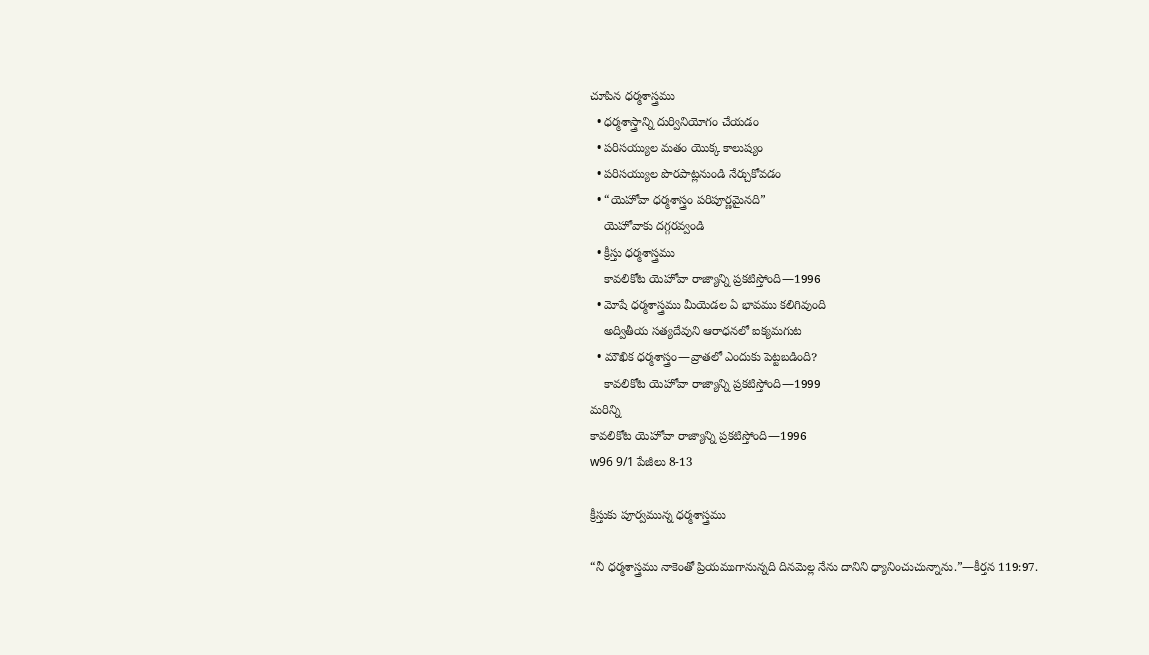చూపిన ధర్మశాస్త్రము
  • ధర్మశాస్త్రాన్ని దుర్వినియోగం చేయడం
  • పరిసయ్యుల మతం యొక్క కాలుష్యం
  • పరిసయ్యుల పొరపాట్లనుండి నేర్చుకోవడం
  • “యెహోవా ధర్మశాస్త్రం పరిపూర్ణమైనది”
    యెహోవాకు దగ్గరవ్వండి
  • క్రీస్తు ధర్మశాస్త్రము
    కావలికోట యెహోవా రాజ్యాన్ని ప్రకటిస్తోంది—1996
  • మోషే ధర్మశాస్త్రము మీయెడల ఏ భావము కలిగివుంది
    అద్వితీయ సత్యదేవుని ఆరాధనలో ఐక్యమగుట
  • మౌఖిక ధర్మశాస్త్రం—వ్రాతలో ఎందుకు పెట్టబడింది?
    కావలికోట యెహోవా రాజ్యాన్ని ప్రకటిస్తోంది—1999
మరిన్ని
కావలికోట యెహోవా రాజ్యాన్ని ప్రకటిస్తోంది—1996
w96 9/1 పేజీలు 8-13

క్రీస్తుకు పూర్వమున్న ధర్మశాస్త్రము

“నీ ధర్మశాస్త్రము నాకెంతో ప్రియముగానున్నది దినమెల్ల నేను దానిని ధ్యానించుచున్నాను.”—కీర్తన 119:97.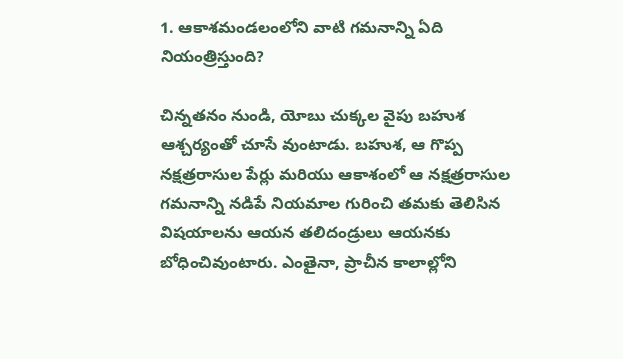1. ఆకాశమండలంలోని వాటి గమనాన్ని ఏది నియంత్రిస్తుంది?

చిన్నతనం నుండి, యోబు చుక్కల వైపు బహుశ ఆశ్చర్యంతో చూసే వుంటాడు. బహుశ, ఆ గొప్ప నక్షత్రరాసుల పేర్లు మరియు ఆకాశంలో ఆ నక్షత్రరాసుల గమనాన్ని నడిపే నియమాల గురించి తమకు తెలిసిన విషయాలను ఆయన తలిదండ్రులు ఆయనకు బోధించివుంటారు. ఎంతైనా, ప్రాచీన కాలాల్లోని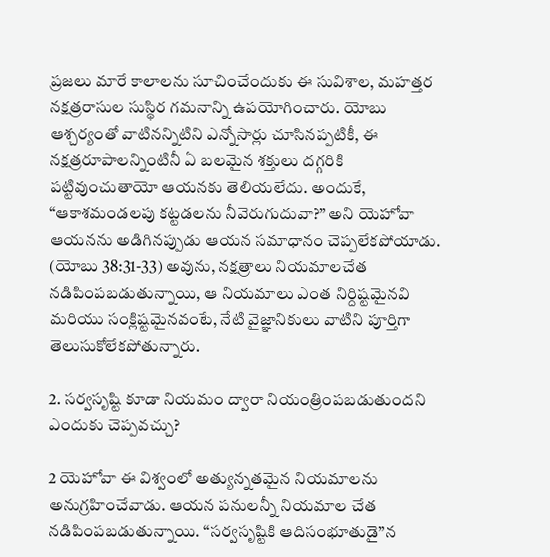ప్రజలు మారే కాలాలను సూచించేందుకు ఈ సువిశాల, మహత్తర నక్షత్రరాసుల సుస్థిర గమనాన్ని ఉపయోగించారు. యోబు ఆశ్చర్యంతో వాటినన్నిటిని ఎన్నోసార్లు చూసినప్పటికీ, ఈ నక్షత్రరూపాలన్నింటినీ ఏ బలమైన శక్తులు దగ్గరికి పట్టివుంచుతాయో ఆయనకు తెలియలేదు. అందుకే, “ఆకాశమండలపు కట్టడలను నీవెరుగుదువా?” అని యెహోవా ఆయనను అడిగినప్పుడు ఆయన సమాధానం చెప్పలేకపోయాడు. (యోబు 38:31-33) అవును, నక్షత్రాలు నియమాలచేత నడిపింపబడుతున్నాయి, ఆ నియమాలు ఎంత నిర్దిష్టమైనవి మరియు సంక్లిష్టమైనవంటే, నేటి వైజ్ఞానికులు వాటిని పూర్తిగా తెలుసుకోలేకపోతున్నారు.

2. సర్వసృష్టి కూడా నియమం ద్వారా నియంత్రింపబడుతుందని ఎందుకు చెప్పవచ్చు?

2 యెహోవా ఈ విశ్వంలో అత్యున్నతమైన నియమాలను అనుగ్రహించేవాడు. ఆయన పనులన్నీ నియమాల చేత నడిపింపబడుతున్నాయి. “సర్వసృష్టికి ఆదిసంభూతుడై”న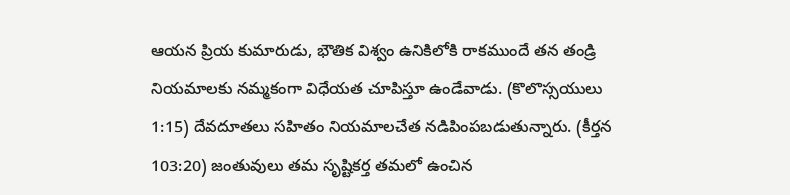ఆయన ప్రియ కుమారుడు, భౌతిక విశ్వం ఉనికిలోకి రాకముందే తన తండ్రి నియమాలకు నమ్మకంగా విధేయత చూపిస్తూ ఉండేవాడు. (కొలొస్సయులు 1:15) దేవదూతలు సహితం నియమాలచేత నడిపింపబడుతున్నారు. (కీర్తన 103:20) జంతువులు తమ సృష్టికర్త తమలో ఉంచిన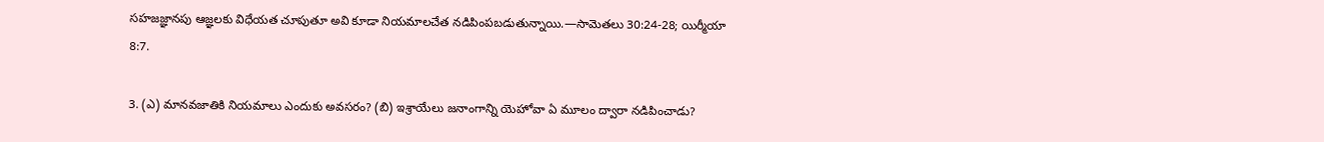సహజజ్ఞానపు ఆజ్ఞలకు విధేయత చూపుతూ అవి కూడా నియమాలచేత నడిపింపబడుతున్నాయి.—సామెతలు 30:24-28; యిర్మీయా 8:7.

3. (ఎ) మానవజాతికి నియమాలు ఎందుకు అవసరం? (బి) ఇశ్రాయేలు జనాంగాన్ని యెహోవా ఏ మూలం ద్వారా నడిపించాడు?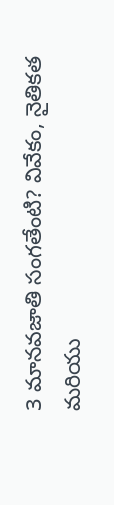3 మానవజాతి సంగతేంటి? వివేకం, నైతికత మరియు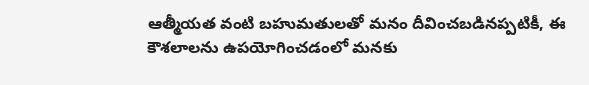ఆత్మీయత వంటి బహుమతులతో మనం దీవించబడినప్పటికీ, ఈ కౌశలాలను ఉపయోగించడంలో మనకు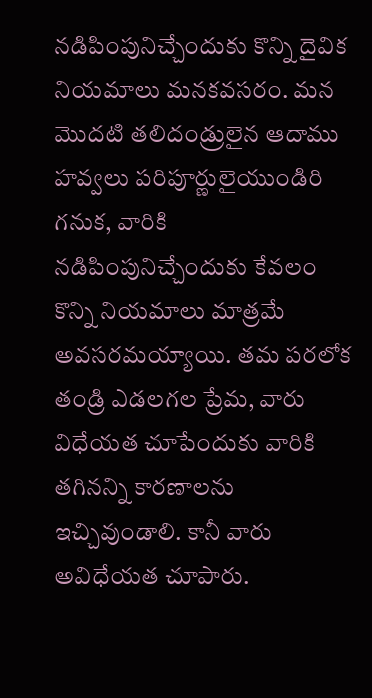నడిపింపునిచ్చేందుకు కొన్ని దైవిక నియమాలు మనకవసరం. మన మొదటి తలిదండ్రులైన ఆదాము హవ్వలు పరిపూర్ణులైయుండిరి గనుక, వారికి నడిపింపునిచ్చేందుకు కేవలం కొన్ని నియమాలు మాత్రమే అవసరమయ్యాయి. తమ పరలోక తండ్రి ఎడలగల ప్రేమ, వారు విధేయత చూపేందుకు వారికి తగినన్ని కారణాలను ఇచ్చివుండాలి. కానీ వారు అవిధేయత చూపారు.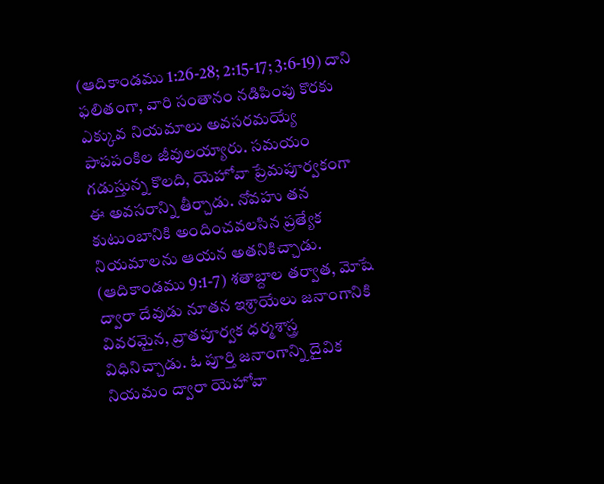(ఆదికాండము 1:26-28; 2:15-17; 3:6-19) దాని ఫలితంగా, వారి సంతానం నడిపింపు కొరకు ఎక్కువ నియమాలు అవసరమయ్యే పాపపంకిల జీవులయ్యారు. సమయం గడుస్తున్న కొలది, యెహోవా ప్రేమపూర్వకంగా ఈ అవసరాన్ని తీర్చాడు. నోవహు తన కుటుంబానికి అందించవలసిన ప్రత్యేక నియమాలను ఆయన అతనికిచ్చాడు. (ఆదికాండము 9:1-7) శతాబ్దాల తర్వాత, మోషే ద్వారా దేవుడు నూతన ఇశ్రాయేలు జనాంగానికి వివరమైన, వ్రాతపూర్వక ధర్మశాస్త్ర విధినిచ్చాడు. ఓ పూర్తి జనాంగాన్ని దైవిక నియమం ద్వారా యెహోవా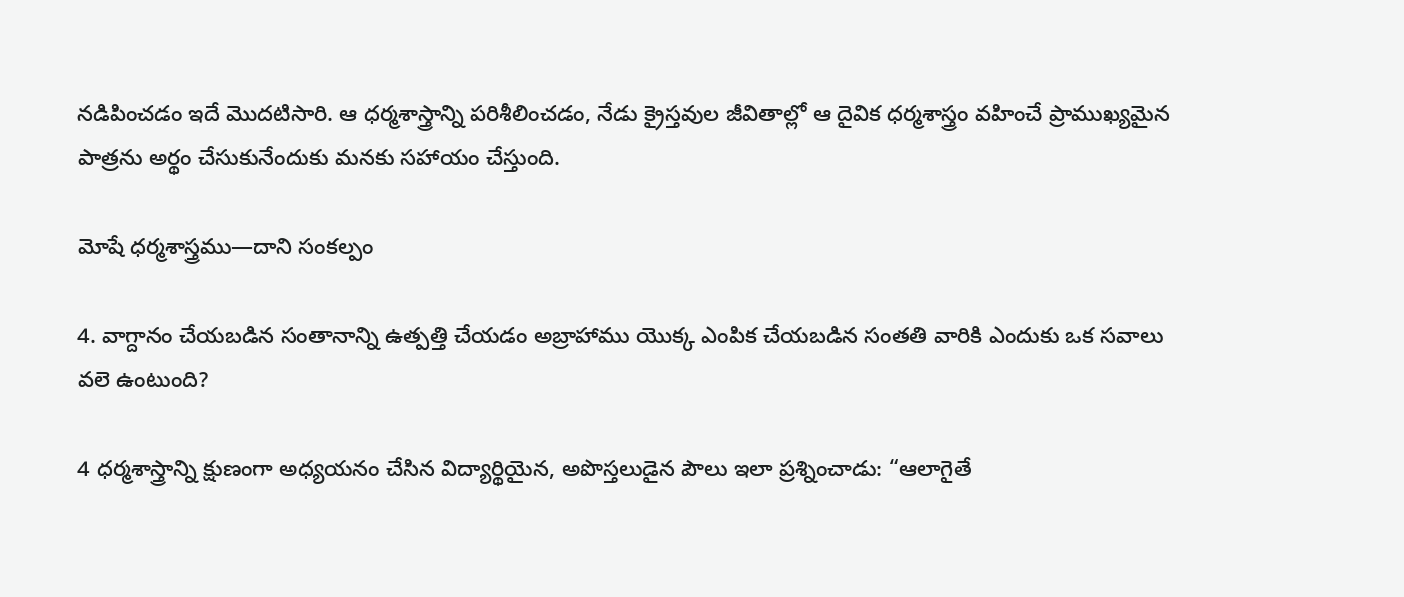నడిపించడం ఇదే మొదటిసారి. ఆ ధర్మశాస్త్రాన్ని పరిశీలించడం, నేడు క్రైస్తవుల జీవితాల్లో ఆ దైవిక ధర్మశాస్త్రం వహించే ప్రాముఖ్యమైన పాత్రను అర్థం చేసుకునేందుకు మనకు సహాయం చేస్తుంది.

మోషే ధర్మశాస్త్రము—దాని సంకల్పం

4. వాగ్దానం చేయబడిన సంతానాన్ని ఉత్పత్తి చేయడం అబ్రాహాము యొక్క ఎంపిక చేయబడిన సంతతి వారికి ఎందుకు ఒక సవాలు వలె ఉంటుంది?

4 ధర్మశాస్త్రాన్ని క్షుణంగా అధ్యయనం చేసిన విద్యార్థియైన, అపొస్తలుడైన పౌలు ఇలా ప్రశ్నించాడు: “ఆలాగైతే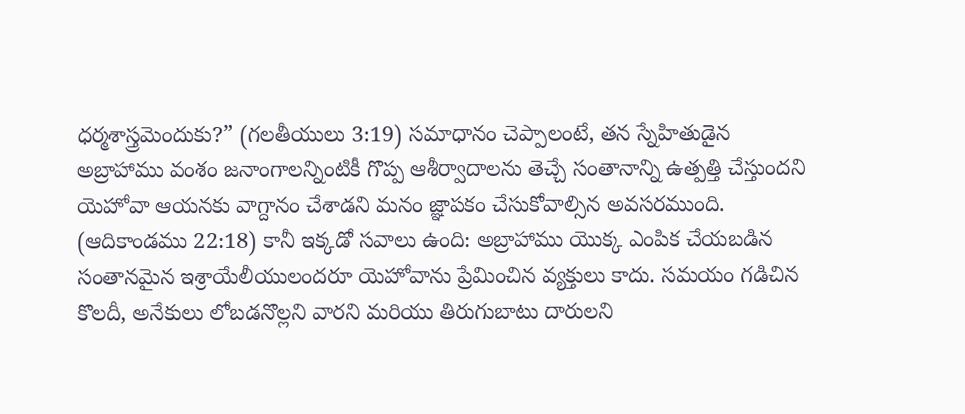ధర్మశాస్త్రమెందుకు?” (గలతీయులు 3:19) సమాధానం చెప్పాలంటే, తన స్నేహితుడైన అబ్రాహాము వంశం జనాంగాలన్నింటికీ గొప్ప ఆశీర్వాదాలను తెచ్చే సంతానాన్ని ఉత్పత్తి చేస్తుందని యెహోవా ఆయనకు వాగ్దానం చేశాడని మనం జ్ఞాపకం చేసుకోవాల్సిన అవసరముంది. (ఆదికాండము 22:18) కానీ ఇక్కడో సవాలు ఉంది: అబ్రాహాము యొక్క ఎంపిక చేయబడిన సంతానమైన ఇశ్రాయేలీయులందరూ యెహోవాను ప్రేమించిన వ్యక్తులు కాదు. సమయం గడిచిన కొలదీ, అనేకులు లోబడనొల్లని వారని మరియు తిరుగుబాటు దారులని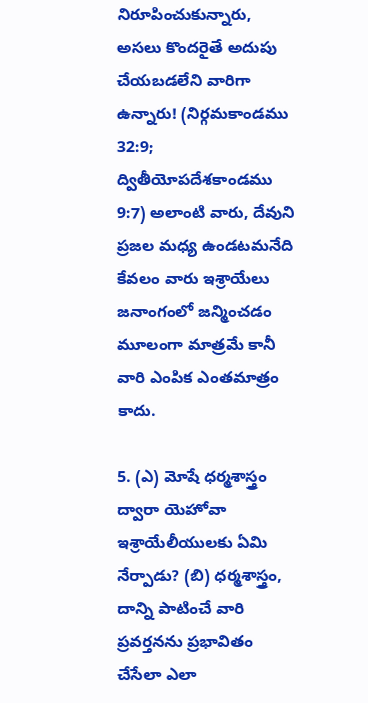నిరూపించుకున్నారు, అసలు కొందరైతే అదుపు చేయబడలేని వారిగా ఉన్నారు! (నిర్గమకాండము 32:9; ద్వితీయోపదేశకాండము 9:7) అలాంటి వారు, దేవుని ప్రజల మధ్య ఉండటమనేది కేవలం వారు ఇశ్రాయేలు జనాంగంలో జన్మించడం మూలంగా మాత్రమే కానీ వారి ఎంపిక ఎంతమాత్రం కాదు.

5. (ఎ) మోషే ధర్మశాస్త్రం ద్వారా యెహోవా ఇశ్రాయేలీయులకు ఏమి నేర్పాడు? (బి) ధర్మశాస్త్రం, దాన్ని పాటించే వారి ప్రవర్తనను ప్రభావితం చేసేలా ఎలా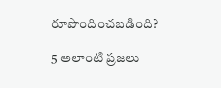రూపొందించబడింది?

5 అలాంటి ప్రజలు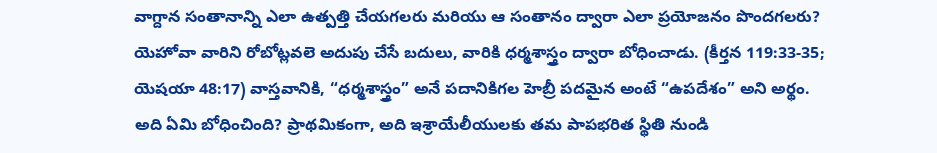వాగ్దాన సంతానాన్ని ఎలా ఉత్పత్తి చేయగలరు మరియు ఆ సంతానం ద్వారా ఎలా ప్రయోజనం పొందగలరు? యెహోవా వారిని రోబోట్లవలె అదుపు చేసే బదులు, వారికి ధర్మశాస్త్రం ద్వారా బోధించాడు. (కీర్తన 119:33-35; యెషయా 48:17) వాస్తవానికి, “ధర్మశాస్త్రం” అనే పదానికిగల హెబ్రీ పదమైన అంటే “ఉపదేశం” అని అర్థం. అది ఏమి బోధించింది? ప్రాథమికంగా, అది ఇశ్రాయేలీయులకు తమ పాపభరిత స్థితి నుండి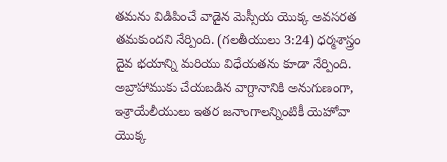తమను విడిపించే వాడైన మెస్సీయ యొక్క అవసరత తమకుందని నేర్పింది. (గలతీయులు 3:24) ధర్మశాస్త్రం దైవ భయాన్ని మరియు విధేయతను కూడా నేర్పింది. అబ్రాహాముకు చేయబడిన వాగ్దానానికి అనుగుణంగా, ఇశ్రాయేలీయులు ఇతర జనాంగాలన్నింటికీ యెహోవా యొక్క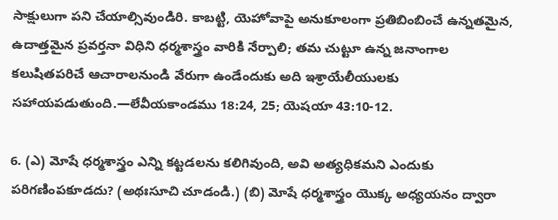సాక్షులుగా పని చేయాల్సివుండిరి. కాబట్టి, యెహోవాపై అనుకూలంగా ప్రతిబింబించే ఉన్నతమైన, ఉదాత్తమైన ప్రవర్తనా విధిని ధర్మశాస్త్రం వారికి నేర్పాలి; తమ చుట్టూ ఉన్న జనాంగాల కలుషితపరిచే ఆచారాలనుండి వేరుగా ఉండేందుకు అది ఇశ్రాయేలీయులకు సహాయపడుతుంది.—లేవీయకాండము 18:24, 25; యెషయా 43:10-12.

6. (ఎ) మోషే ధర్మశాస్త్రం ఎన్ని కట్టడలను కలిగివుంది, అవి అత్యధికమని ఎందుకు పరిగణింపకూడదు? (అథఃసూచి చూడండి.) (బి) మోషే ధర్మశాస్త్రం యొక్క అధ్యయనం ద్వారా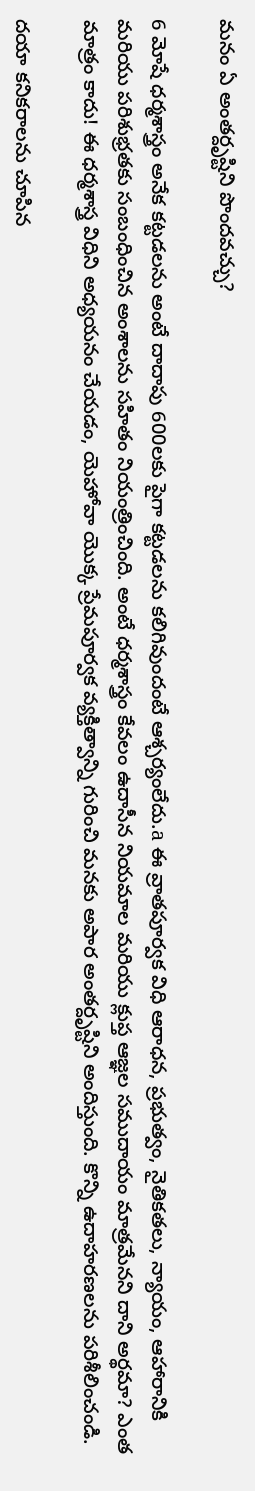మనం ఏ అంతర్దృష్టిని పొందవచ్చు?

6 మోషే ధర్మశాస్త్రం అనేక కట్టడలను అంటే దాదాపు 600లకు పైగా కట్టడలను కలిగివుందంటే ఆశ్చర్యంలేదు.a ఈ వ్రాతపూర్వక విధి ఆరాధన, ప్రభుత్వం, నైతికతలు, న్యాయం, ఆహారానికి మరియు పరిశుభ్రతకు సంబంధించిన అంశాలను సహితం నియంత్రించింది. అంటే ధర్మశాస్త్రం కేవలం ఉదాసీన నియమాల మరియు క్లుప్త ఆజ్ఞల సముదాయం మాత్రమేనని దాని అర్థమా? ఎంత మాత్రం కాదు! ఈ ధర్మశాస్త్ర విధిని అధ్యయనం చేయడం, యెహోవా యొక్క ప్రేమపూర్వక వ్యక్తిత్వాన్ని గురించి మనకు అపార అంతర్దృష్టిని అందిస్తుంది. కొన్ని ఉదాహరణలను పరిశీలించండి.

దయా కనికరాలను చూపిన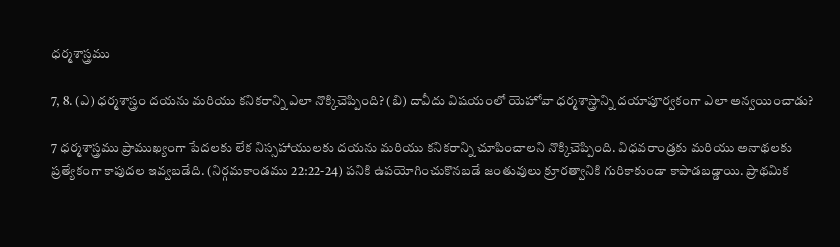ధర్మశాస్త్రము

7, 8. (ఎ) ధర్మశాస్త్రం దయను మరియు కనికరాన్ని ఎలా నొక్కిచెప్పింది? (బి) దావీదు విషయంలో యెహోవా ధర్మశాస్త్రాన్ని దయాపూర్వకంగా ఎలా అన్వయించాడు?

7 ధర్మశాస్త్రము ప్రాముఖ్యంగా పేదలకు లేక నిస్సహాయులకు దయను మరియు కనికరాన్ని చూపించాలని నొక్కిచెప్పింది. విధవరాండ్రకు మరియు అనాథలకు ప్రత్యేకంగా కాపుదల ఇవ్వబడేది. (నిర్గమకాండము 22:22-24) పనికి ఉపయోగించుకొనబడే జంతువులు క్రూరత్వానికి గురికాకుండా కాపాడబడ్డాయి. ప్రాథమిక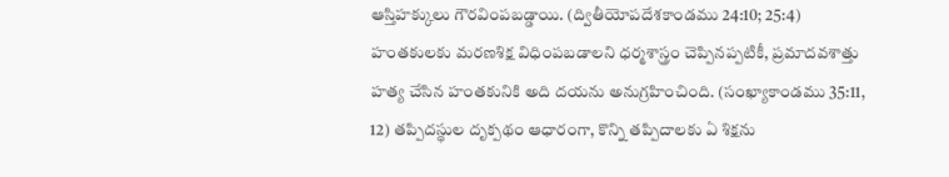ఆస్తిహక్కులు గౌరవింపబడ్డాయి. (ద్వితీయోపదేశకాండము 24:10; 25:4) హంతకులకు మరణశిక్ష విధింపబడాలని ధర్మశాస్త్రం చెప్పినప్పటికీ, ప్రమాదవశాత్తు హత్య చేసిన హంతకునికి అది దయను అనుగ్రహించింది. (సంఖ్యాకాండము 35:11, 12) తప్పిదస్థుల దృక్పథం ఆధారంగా, కొన్ని తప్పిదాలకు ఏ శిక్షను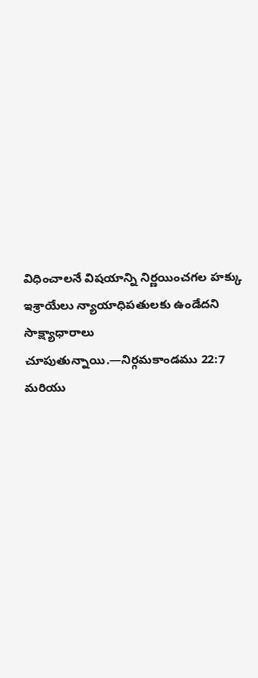విధించాలనే విషయాన్ని నిర్ణయించగల హక్కు ఇశ్రాయేలు న్యాయాధిపతులకు ఉండేదని సాక్ష్యాధారాలు చూపుతున్నాయి.—నిర్గమకాండము 22:7 మరియు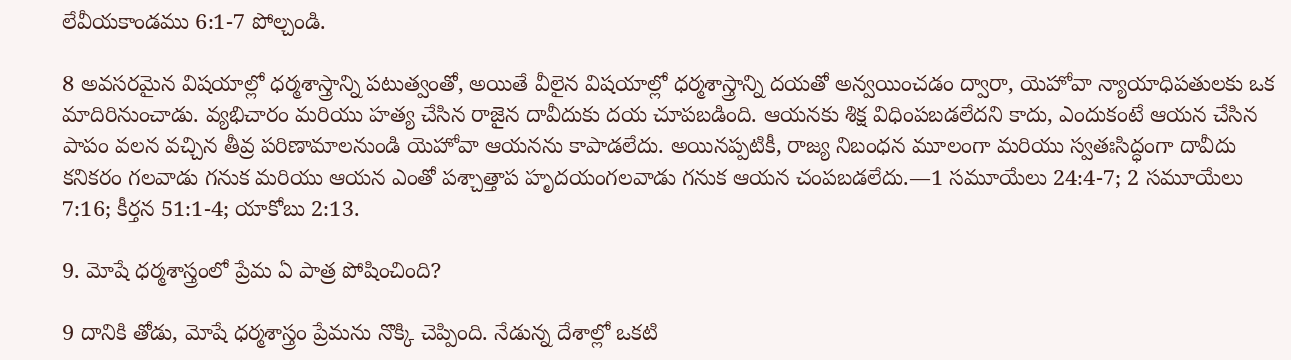లేవీయకాండము 6:1-7 పోల్చండి.

8 అవసరమైన విషయాల్లో ధర్మశాస్త్రాన్ని పటుత్వంతో, అయితే వీలైన విషయాల్లో ధర్మశాస్త్రాన్ని దయతో అన్వయించడం ద్వారా, యెహోవా న్యాయాధిపతులకు ఒక మాదిరినుంచాడు. వ్యభిచారం మరియు హత్య చేసిన రాజైన దావీదుకు దయ చూపబడింది. ఆయనకు శిక్ష విధింపబడలేదని కాదు, ఎందుకంటే ఆయన చేసిన పాపం వలన వచ్చిన తీవ్ర పరిణామాలనుండి యెహోవా ఆయనను కాపాడలేదు. అయినప్పటికీ, రాజ్య నిబంధన మూలంగా మరియు స్వతఃసిద్ధంగా దావీదు కనికరం గలవాడు గనుక మరియు ఆయన ఎంతో పశ్చాత్తాప హృదయంగలవాడు గనుక ఆయన చంపబడలేదు.—1 సమూయేలు 24:4-7; 2 సమూయేలు 7:16; కీర్తన 51:1-4; యాకోబు 2:13.

9. మోషే ధర్మశాస్త్రంలో ప్రేమ ఏ పాత్ర పోషించింది?

9 దానికి తోడు, మోషే ధర్మశాస్త్రం ప్రేమను నొక్కి చెప్పింది. నేడున్న దేశాల్లో ఒకటి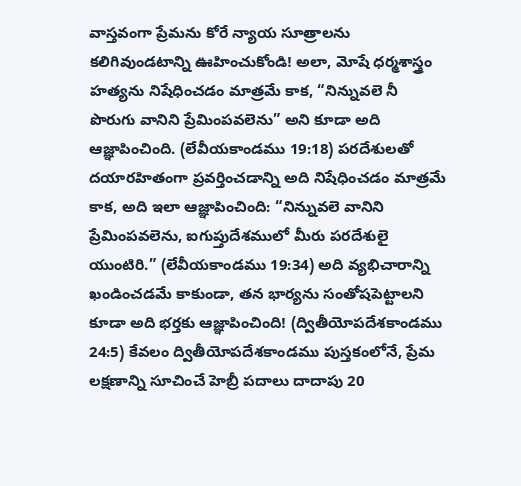వాస్తవంగా ప్రేమను కోరే న్యాయ సూత్రాలను కలిగివుండటాన్ని ఊహించుకోండి! అలా, మోషే ధర్మశాస్త్రం హత్యను నిషేధించడం మాత్రమే కాక, “నిన్నువలె నీ పొరుగు వానిని ప్రేమింపవలెను” అని కూడా అది ఆజ్ఞాపించింది. (లేవీయకాండము 19:18) పరదేశులతో దయారహితంగా ప్రవర్తించడాన్ని అది నిషేధించడం మాత్రమే కాక, అది ఇలా ఆజ్ఞాపించింది: “నిన్నువలె వానిని ప్రేమింపవలెను, ఐగుప్తుదేశములో మీరు పరదేశులై యుంటిరి.” (లేవీయకాండము 19:34) అది వ్యభిచారాన్ని ఖండించడమే కాకుండా, తన భార్యను సంతోషపెట్టాలని కూడా అది భర్తకు ఆజ్ఞాపించింది! (ద్వితీయోపదేశకాండము 24:5) కేవలం ద్వితీయోపదేశకాండము పుస్తకంలోనే, ప్రేమ లక్షణాన్ని సూచించే హెబ్రీ పదాలు దాదాపు 20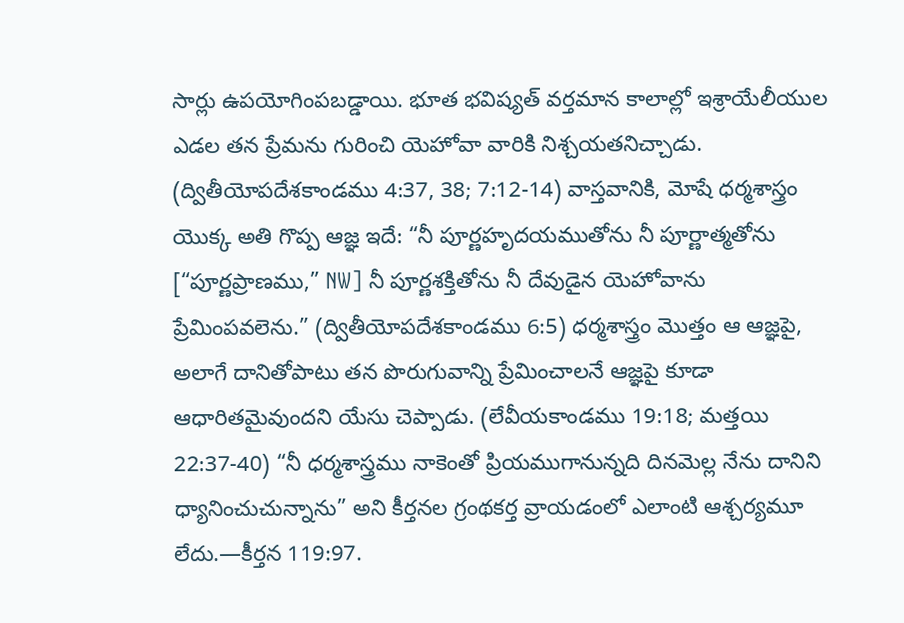సార్లు ఉపయోగింపబడ్డాయి. భూత భవిష్యత్‌ వర్తమాన కాలాల్లో ఇశ్రాయేలీయుల ఎడల తన ప్రేమను గురించి యెహోవా వారికి నిశ్చయతనిచ్చాడు. (ద్వితీయోపదేశకాండము 4:37, 38; 7:12-14) వాస్తవానికి, మోషే ధర్మశాస్త్రం యొక్క అతి గొప్ప ఆజ్ఞ ఇదే: “నీ పూర్ణహృదయముతోను నీ పూర్ణాత్మతోను [“పూర్ణప్రాణము,” NW] నీ పూర్ణశక్తితోను నీ దేవుడైన యెహోవాను ప్రేమింపవలెను.” (ద్వితీయోపదేశకాండము 6:5) ధర్మశాస్త్రం మొత్తం ఆ ఆజ్ఞపై, అలాగే దానితోపాటు తన పొరుగువాన్ని ప్రేమించాలనే ఆజ్ఞపై కూడా ఆధారితమైవుందని యేసు చెప్పాడు. (లేవీయకాండము 19:18; మత్తయి 22:37-40) “నీ ధర్మశాస్త్రము నాకెంతో ప్రియముగానున్నది దినమెల్ల నేను దానిని ధ్యానించుచున్నాను” అని కీర్తనల గ్రంథకర్త వ్రాయడంలో ఎలాంటి ఆశ్చర్యమూ లేదు.—కీర్తన 119:97.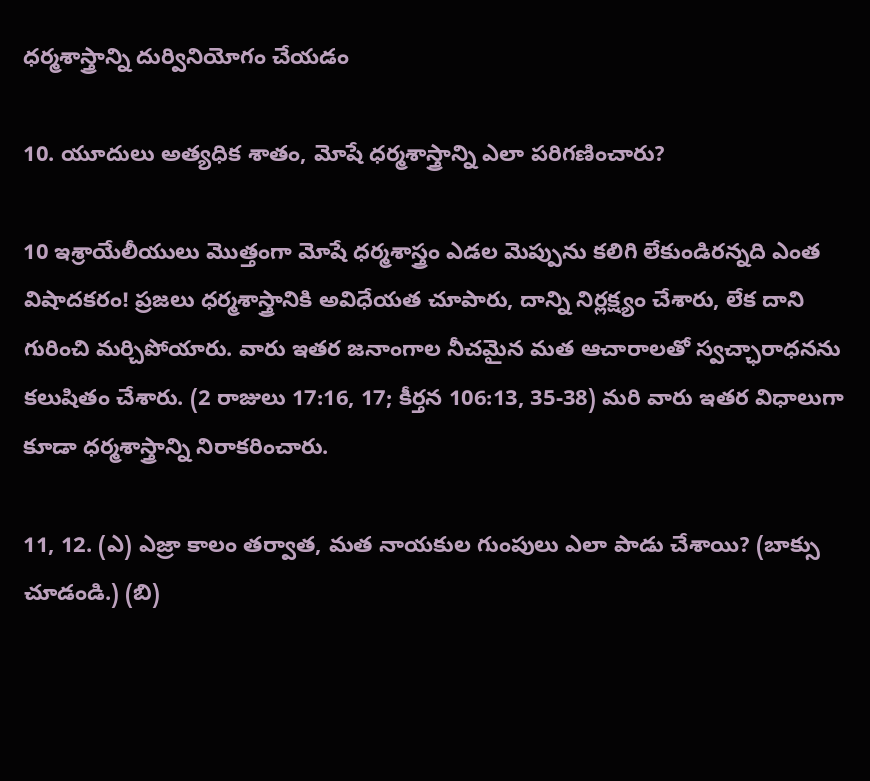ధర్మశాస్త్రాన్ని దుర్వినియోగం చేయడం

10. యూదులు అత్యధిక శాతం, మోషే ధర్మశాస్త్రాన్ని ఎలా పరిగణించారు?

10 ఇశ్రాయేలీయులు మొత్తంగా మోషే ధర్మశాస్త్రం ఎడల మెప్పును కలిగి లేకుండిరన్నది ఎంత విషాదకరం! ప్రజలు ధర్మశాస్త్రానికి అవిధేయత చూపారు, దాన్ని నిర్లక్ష్యం చేశారు, లేక దాని గురించి మర్చిపోయారు. వారు ఇతర జనాంగాల నీచమైన మత ఆచారాలతో స్వచ్ఛారాధనను కలుషితం చేశారు. (2 రాజులు 17:16, 17; కీర్తన 106:13, 35-38) మరి వారు ఇతర విధాలుగా కూడా ధర్మశాస్త్రాన్ని నిరాకరించారు.

11, 12. (ఎ) ఎజ్రా కాలం తర్వాత, మత నాయకుల గుంపులు ఎలా పాడు చేశాయి? (బాక్సు చూడండి.) (బి)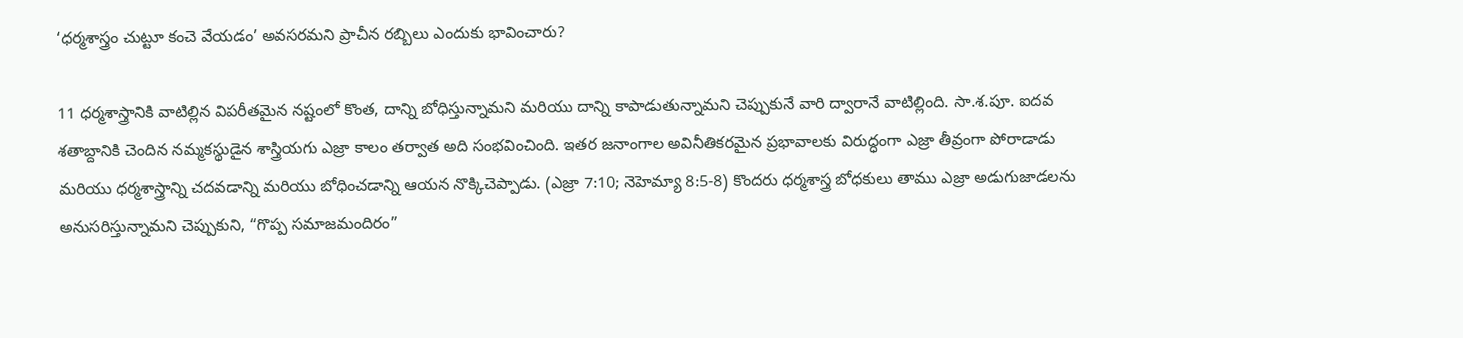‘ధర్మశాస్త్రం చుట్టూ కంచె వేయడం’ అవసరమని ప్రాచీన రబ్బిలు ఎందుకు భావించారు?

11 ధర్మశాస్త్రానికి వాటిల్లిన విపరీతమైన నష్టంలో కొంత, దాన్ని బోధిస్తున్నామని మరియు దాన్ని కాపాడుతున్నామని చెప్పుకునే వారి ద్వారానే వాటిల్లింది. సా.శ.పూ. ఐదవ శతాబ్దానికి చెందిన నమ్మకస్థుడైన శాస్త్రియగు ఎజ్రా కాలం తర్వాత అది సంభవించింది. ఇతర జనాంగాల అవినీతికరమైన ప్రభావాలకు విరుద్ధంగా ఎజ్రా తీవ్రంగా పోరాడాడు మరియు ధర్మశాస్త్రాన్ని చదవడాన్ని మరియు బోధించడాన్ని ఆయన నొక్కిచెప్పాడు. (ఎజ్రా 7:10; నెహెమ్యా 8:5-8) కొందరు ధర్మశాస్త్ర బోధకులు తాము ఎజ్రా అడుగుజాడలను అనుసరిస్తున్నామని చెప్పుకుని, “గొప్ప సమాజమందిరం”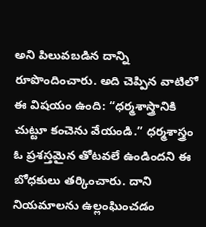అని పిలువబడిన దాన్ని రూపొందించారు. అది చెప్పిన వాటిలో ఈ విషయం ఉంది: “ధర్మశాస్త్రానికి చుట్టూ కంచెను వేయండి.” ధర్మశాస్త్రం ఓ ప్రశస్తమైన తోటవలే ఉండిందని ఈ బోధకులు తర్కించారు. దాని నియమాలను ఉల్లంఘించడం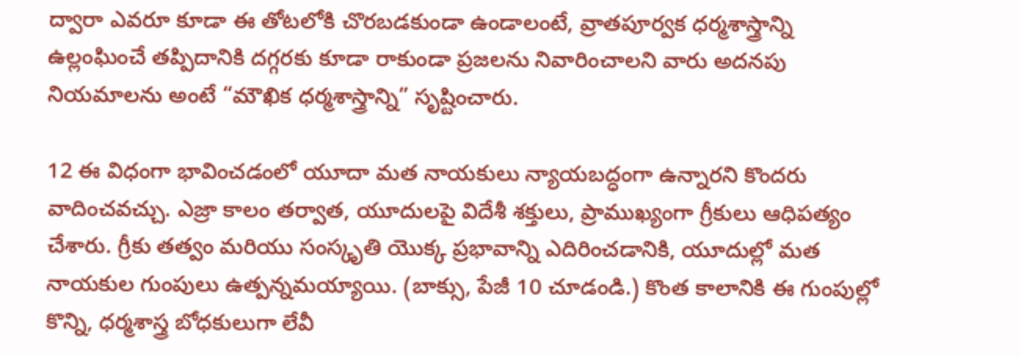ద్వారా ఎవరూ కూడా ఈ తోటలోకి చొరబడకుండా ఉండాలంటే, వ్రాతపూర్వక ధర్మశాస్త్రాన్ని ఉల్లంఘించే తప్పిదానికి దగ్గరకు కూడా రాకుండా ప్రజలను నివారించాలని వారు అదనపు నియమాలను అంటే “మౌఖిక ధర్మశాస్త్రాన్ని” సృష్టించారు.

12 ఈ విధంగా భావించడంలో యూదా మత నాయకులు న్యాయబద్ధంగా ఉన్నారని కొందరు వాదించవచ్చు. ఎజ్రా కాలం తర్వాత, యూదులపై విదేశీ శక్తులు, ప్రాముఖ్యంగా గ్రీకులు ఆధిపత్యం చేశారు. గ్రీకు తత్వం మరియు సంస్కృతి యొక్క ప్రభావాన్ని ఎదిరించడానికి, యూదుల్లో మత నాయకుల గుంపులు ఉత్పన్నమయ్యాయి. (బాక్సు, పేజీ 10 చూడండి.) కొంత కాలానికి ఈ గుంపుల్లో కొన్ని, ధర్మశాస్త్ర బోధకులుగా లేవీ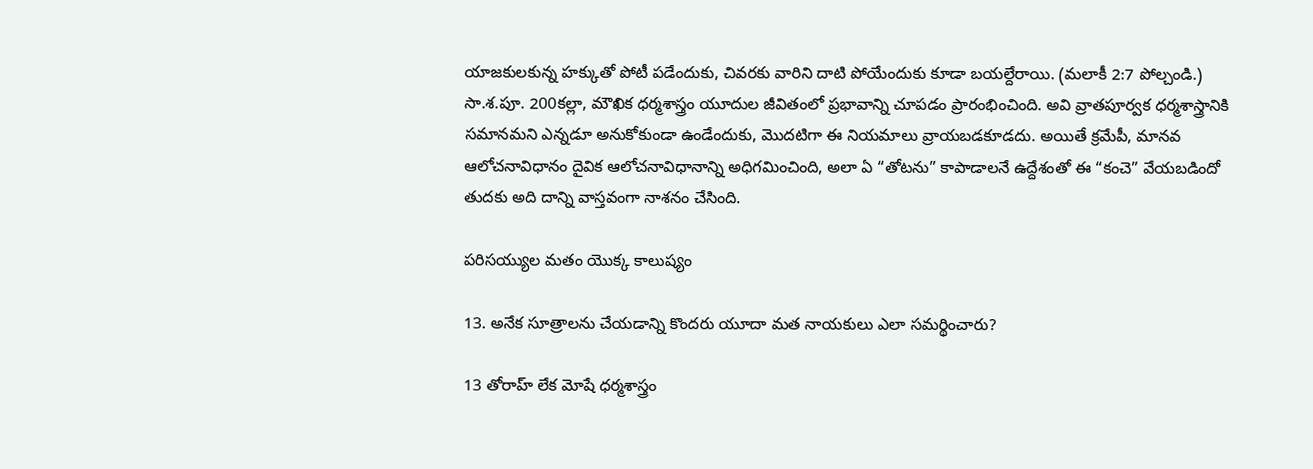యాజకులకున్న హక్కుతో పోటీ పడేందుకు, చివరకు వారిని దాటి పోయేందుకు కూడా బయల్దేరాయి. (మలాకీ 2:7 పోల్చండి.) సా.శ.పూ. 200కల్లా, మౌఖిక ధర్మశాస్త్రం యూదుల జీవితంలో ప్రభావాన్ని చూపడం ప్రారంభించింది. అవి వ్రాతపూర్వక ధర్మశాస్త్రానికి సమానమని ఎన్నడూ అనుకోకుండా ఉండేందుకు, మొదటిగా ఈ నియమాలు వ్రాయబడకూడదు. అయితే క్రమేపీ, మానవ ఆలోచనావిధానం దైవిక ఆలోచనావిధానాన్ని అధిగమించింది, అలా ఏ “తోటను” కాపాడాలనే ఉద్దేశంతో ఈ “కంచె” వేయబడిందో తుదకు అది దాన్ని వాస్తవంగా నాశనం చేసింది.

పరిసయ్యుల మతం యొక్క కాలుష్యం

13. అనేక సూత్రాలను చేయడాన్ని కొందరు యూదా మత నాయకులు ఎలా సమర్థించారు?

13 తోరాహ్‌ లేక మోషే ధర్మశాస్త్రం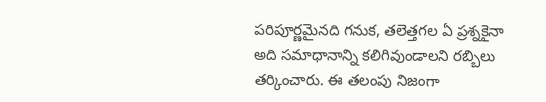పరిపూర్ణమైనది గనుక, తలెత్తగల ఏ ప్రశ్నకైనా అది సమాధానాన్ని కలిగివుండాలని రబ్బిలు తర్కించారు. ఈ తలంపు నిజంగా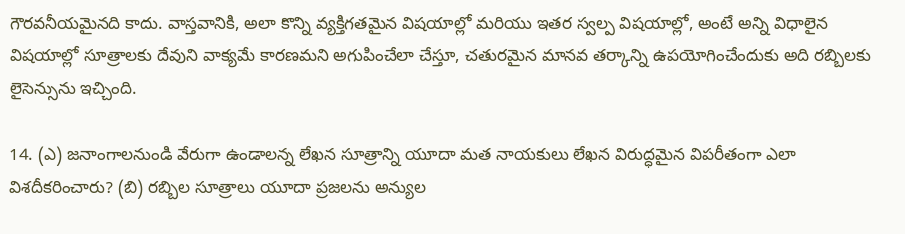గౌరవనీయమైనది కాదు. వాస్తవానికి, అలా కొన్ని వ్యక్తిగతమైన విషయాల్లో మరియు ఇతర స్వల్ప విషయాల్లో, అంటే అన్ని విధాలైన విషయాల్లో సూత్రాలకు దేవుని వాక్యమే కారణమని అగుపించేలా చేస్తూ, చతురమైన మానవ తర్కాన్ని ఉపయోగించేందుకు అది రబ్బిలకు లైసెన్సును ఇచ్చింది.

14. (ఎ) జనాంగాలనుండి వేరుగా ఉండాలన్న లేఖన సూత్రాన్ని యూదా మత నాయకులు లేఖన విరుద్ధమైన విపరీతంగా ఎలా విశదీకరించారు? (బి) రబ్బిల సూత్రాలు యూదా ప్రజలను అన్యుల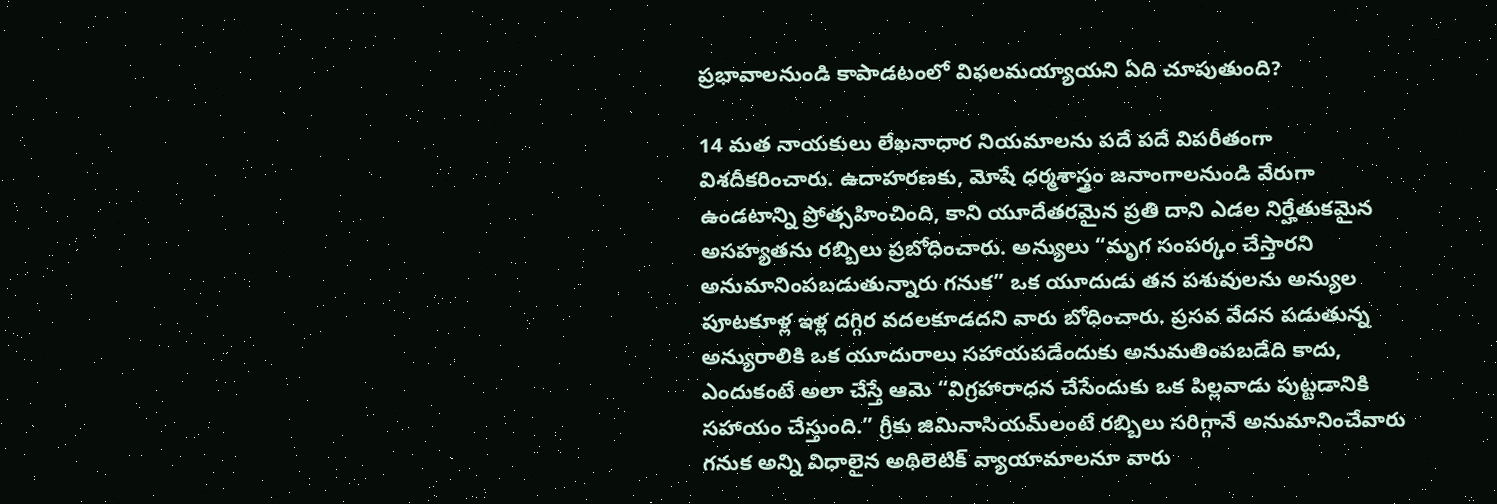ప్రభావాలనుండి కాపాడటంలో విఫలమయ్యాయని ఏది చూపుతుంది?

14 మత నాయకులు లేఖనాధార నియమాలను పదే పదే విపరీతంగా విశదీకరించారు. ఉదాహరణకు, మోషే ధర్మశాస్త్రం జనాంగాలనుండి వేరుగా ఉండటాన్ని ప్రోత్సహించింది, కాని యూదేతరమైన ప్రతి దాని ఎడల నిర్హేతుకమైన అసహ్యతను రబ్బిలు ప్రబోధించారు. అన్యులు “మృగ సంపర్కం చేస్తారని అనుమానింపబడుతున్నారు గనుక” ఒక యూదుడు తన పశువులను అన్యుల పూటకూళ్ల ఇళ్ల దగ్గిర వదలకూడదని వారు బోధించారు. ప్రసవ వేదన పడుతున్న అన్యురాలికి ఒక యూదురాలు సహాయపడేందుకు అనుమతింపబడేది కాదు, ఎందుకంటే అలా చేస్తే ఆమె “విగ్రహారాధన చేసేందుకు ఒక పిల్లవాడు పుట్టడానికి సహాయం చేస్తుంది.” గ్రీకు జిమినాసియమ్‌లంటే రబ్బిలు సరిగ్గానే అనుమానించేవారు గనుక అన్ని విధాలైన అథిలెటిక్‌ వ్యాయామాలనూ వారు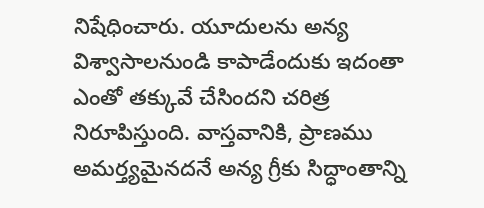నిషేధించారు. యూదులను అన్య విశ్వాసాలనుండి కాపాడేందుకు ఇదంతా ఎంతో తక్కువే చేసిందని చరిత్ర నిరూపిస్తుంది. వాస్తవానికి, ప్రాణము అమర్త్యమైనదనే అన్య గ్రీకు సిద్ధాంతాన్ని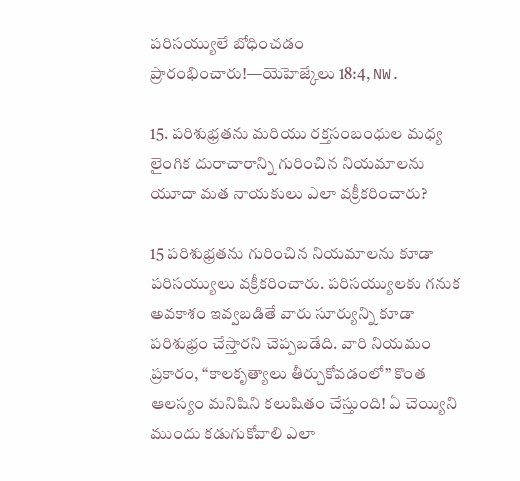పరిసయ్యులే బోధించడం ప్రారంభించారు!—యెహెజ్కేలు 18:4, NW.

15. పరిశుభ్రతను మరియు రక్తసంబంధుల మధ్య లైంగిక దురాచారాన్ని గురించిన నియమాలను యూదా మత నాయకులు ఎలా వక్రీకరించారు?

15 పరిశుభ్రతను గురించిన నియమాలను కూడా పరిసయ్యులు వక్రీకరించారు. పరిసయ్యులకు గనుక అవకాశం ఇవ్వబడితే వారు సూర్యున్ని కూడా పరిశుభ్రం చేస్తారని చెప్పబడేది. వారి నియమం ప్రకారం, “కాలకృత్యాలు తీర్చుకోవడంలో” కొంత ఆలస్యం మనిషిని కలుషితం చేస్తుంది! ఏ చెయ్యిని ముందు కడుగుకోవాలి ఎలా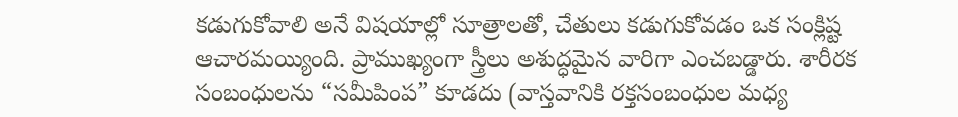కడుగుకోవాలి అనే విషయాల్లో సూత్రాలతో, చేతులు కడుగుకోవడం ఒక సంక్లిష్ట ఆచారమయ్యింది. ప్రాముఖ్యంగా స్త్రీలు అశుద్ధమైన వారిగా ఎంచబడ్డారు. శారీరక సంబంధులను “సమీపింప” కూడదు (వాస్తవానికి రక్తసంబంధుల మధ్య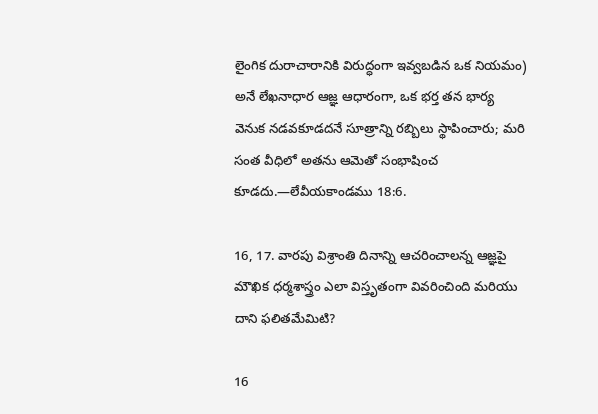లైంగిక దురాచారానికి విరుద్ధంగా ఇవ్వబడిన ఒక నియమం) అనే లేఖనాధార ఆజ్ఞ ఆధారంగా, ఒక భర్త తన భార్య వెనుక నడవకూడదనే సూత్రాన్ని రబ్బిలు స్థాపించారు; మరి సంత వీధిలో అతను ఆమెతో సంభాషించ కూడదు.—లేవీయకాండము 18:6.

16, 17. వారపు విశ్రాంతి దినాన్ని ఆచరించాలన్న ఆజ్ఞపై మౌఖిక ధర్మశాస్త్రం ఎలా విస్తృతంగా వివరించింది మరియు దాని ఫలితమేమిటి?

16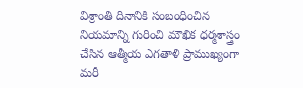విశ్రాంతి దినానికి సంబంధించిన నియమాన్ని గురించి మౌఖిక ధర్మశాస్త్రం చేసిన ఆత్మీయ ఎగతాళి ప్రాముఖ్యంగా మరీ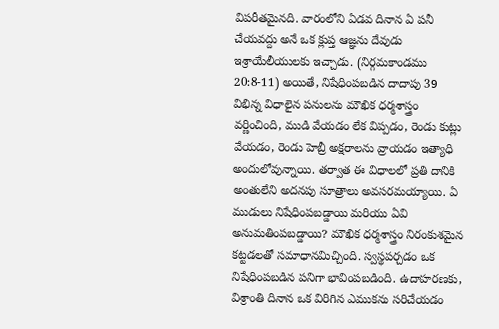విపరీతమైనది. వారంలోని ఏడవ దినాన ఏ పనీ చేయవద్దు అనే ఒక క్లుప్త ఆజ్ఞను దేవుడు ఇశ్రాయేలీయులకు ఇచ్చాడు. (నిర్గమకాండము 20:8-11) అయితే, నిషేధింపబడిన దాదాపు 39 విభిన్న విధాలైన పనులను మౌఖిక ధర్మశాస్త్రం వర్ణించింది, ముడి వేయడం లేక విప్పడం, రెండు కుట్లు వేయడం, రెండు హెబ్రీ అక్షరాలను వ్రాయడం ఇత్యాధి అందులోవున్నాయి. తర్వాత ఈ విధాలలో ప్రతి దానికి అంతులేని అదనపు సూత్రాలు అవసరమయ్యాయి. ఏ ముడులు నిషేధింపబడ్డాయి మరియు ఏవి అనుమతింపబడ్డాయి? మౌఖిక ధర్మశాస్త్రం నిరంకుశమైన కట్టడలతో సమాధానమిచ్చింది. స్వస్థపర్చడం ఒక నిషేధింపబడిన పనిగా భావింపబడింది. ఉదాహరణకు, విశ్రాంతి దినాన ఒక విరిగిన ఎముకను సరిచేయడం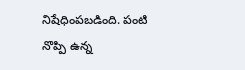నిషేధింపబడింది. పంటి నొప్పి ఉన్న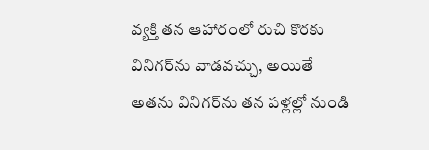వ్యక్తి తన ఆహారంలో రుచి కొరకు వినిగర్‌ను వాడవచ్చు, అయితే అతను వినిగర్‌ను తన పళ్లల్లో నుండి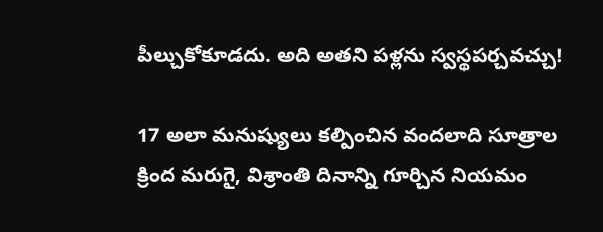పీల్చుకోకూడదు. అది అతని పళ్లను స్వస్థపర్చవచ్చు!

17 అలా మనుష్యులు కల్పించిన వందలాది సూత్రాల క్రింద మరుగై, విశ్రాంతి దినాన్ని గూర్చిన నియమం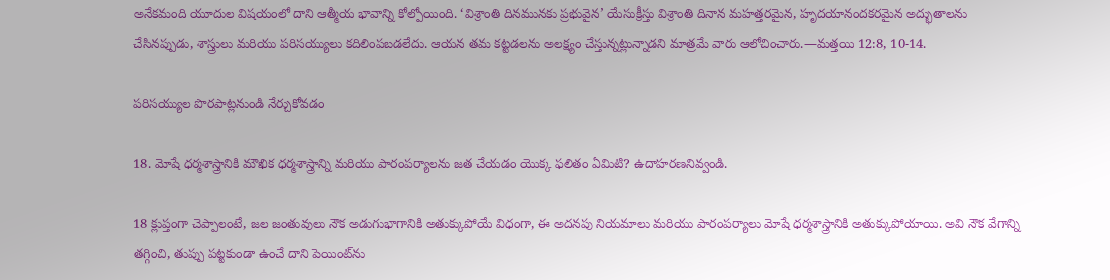అనేకమంది యూదుల విషయంలో దాని ఆత్మీయ భావాన్ని కోల్పోయింది. ‘విశ్రాంతి దినమునకు ప్రభువైన’ యేసుక్రీస్తు విశ్రాంతి దినాన మహత్తరమైన, హృదయానందకరమైన అద్భుతాలను చేసినప్పుడు, శాస్త్రులు మరియు పరిసయ్యులు కదిలింపబడలేదు. ఆయన తమ కట్టడలను అలక్ష్యం చేస్తున్నట్లున్నాడని మాత్రమే వారు ఆలోచించారు.—మత్తయి 12:8, 10-14.

పరిసయ్యుల పొరపాట్లనుండి నేర్చుకోవడం

18. మోషే ధర్మశాస్త్రానికి మౌఖిక ధర్మశాస్త్రాన్ని మరియు పారంపర్యాలను జత చేయడం యొక్క ఫలితం ఏమిటి? ఉదాహరణనివ్వండి.

18 క్లుప్తంగా చెప్పాలంటే, జల జంతువులు నౌక అడుగుభాగానికి అతుక్కుపోయే విధంగా, ఈ అదనపు నియమాలు మరియు పారంపర్యాలు మోషే ధర్మశాస్త్రానికి అతుక్కుపోయాయి. అవి నౌక వేగాన్ని తగ్గించి, తుప్పు పట్టకుండా ఉంచే దాని పెయింట్‌ను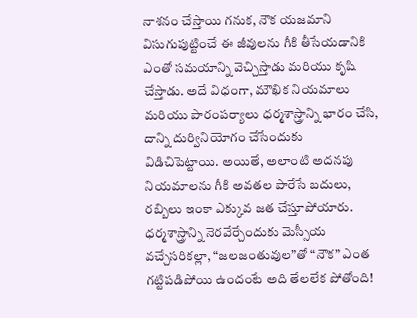నాశనం చేస్తాయి గనుక, నౌక యజమాని విసుగుపుట్టించే ఈ జీవులను గీకి తీసేయడానికి ఎంతో సమయాన్ని వెచ్చిస్తాడు మరియు కృషి చేస్తాడు. అదే విధంగా, మౌఖిక నియమాలు మరియు పారంపర్యాలు ధర్మశాస్త్రాన్ని భారం చేసి, దాన్ని దుర్వినియోగం చేసేందుకు విడిచిపెట్టాయి. అయితే, అలాంటి అదనపు నియమాలను గీకి అవతల పారేసే బదులు, రబ్బిలు ఇంకా ఎక్కువ జత చేస్తూపోయారు. ధర్మశాస్త్రాన్ని నెరవేర్చేందుకు మెస్సీయ వచ్చేసరికల్లా, “జలజంతువుల”తో “నౌక” ఎంత గట్టిపడిపోయి ఉందంటే అది తేలలేక పోతోంది!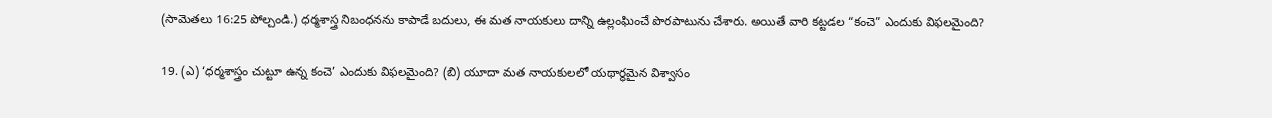(సామెతలు 16:25 పోల్చండి.) ధర్మశాస్త్ర నిబంధనను కాపాడే బదులు, ఈ మత నాయకులు దాన్ని ఉల్లంఘించే పొరపాటును చేశారు. అయితే వారి కట్టడల “కంచె” ఎందుకు విఫలమైంది?

19. (ఎ) ‘ధర్మశాస్త్రం చుట్టూ ఉన్న కంచె’ ఎందుకు విఫలమైంది? (బి) యూదా మత నాయకులలో యథార్థమైన విశ్వాసం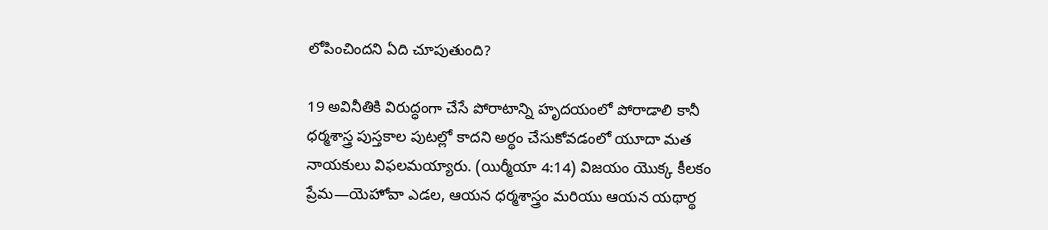లోపించిందని ఏది చూపుతుంది?

19 అవినీతికి విరుద్ధంగా చేసే పోరాటాన్ని హృదయంలో పోరాడాలి కానీ ధర్మశాస్త్ర పుస్తకాల పుటల్లో కాదని అర్థం చేసుకోవడంలో యూదా మత నాయకులు విఫలమయ్యారు. (యిర్మీయా 4:14) విజయం యొక్క కీలకం ప్రేమ—యెహోవా ఎడల, ఆయన ధర్మశాస్త్రం మరియు ఆయన యథార్థ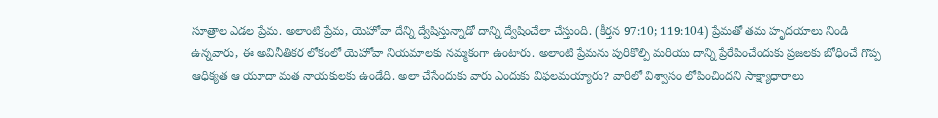సూత్రాల ఎడల ప్రేమ. అలాంటి ప్రేమ, యెహోవా దేన్ని ద్వేషిస్తున్నాడో దాన్ని ద్వేషించేలా చేస్తుంది. (కీర్తన 97:10; 119:104) ప్రేమతో తమ హృదయాలు నిండి ఉన్నవారు, ఈ అవినీతికర లోకంలో యెహోవా నియమాలకు నమ్మకంగా ఉంటారు. అలాంటి ప్రేమను పురికొల్పి మరియు దాన్ని ప్రేరేపించేందుకు ప్రజలకు బోధించే గొప్ప ఆధిక్యత ఆ యూదా మత నాయకులకు ఉండేది. అలా చేసేందుకు వారు ఎందుకు విఫలమయ్యారు? వారిలో విశ్వాసం లోపించిందని సాక్ష్యాధారాలు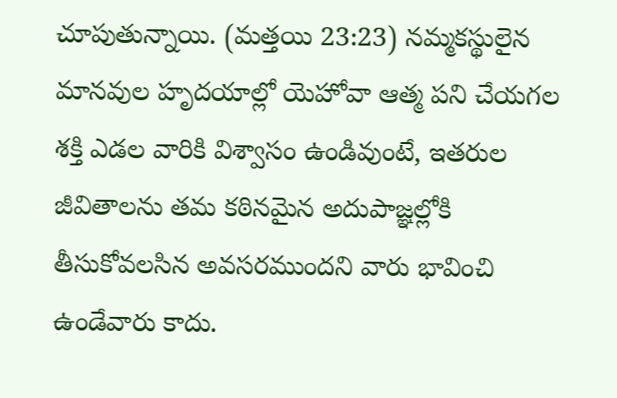చూపుతున్నాయి. (మత్తయి 23:23) నమ్మకస్థులైన మానవుల హృదయాల్లో యెహోవా ఆత్మ పని చేయగల శక్తి ఎడల వారికి విశ్వాసం ఉండివుంటే, ఇతరుల జీవితాలను తమ కఠినమైన అదుపాజ్ఞల్లోకి తీసుకోవలసిన అవసరముందని వారు భావించి ఉండేవారు కాదు.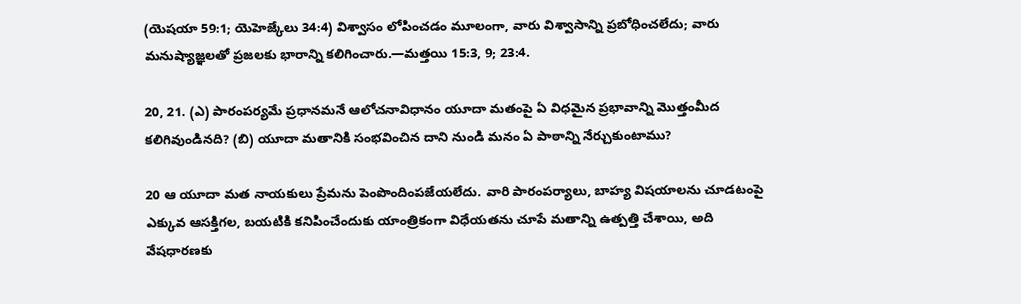(యెషయా 59:1; యెహెజ్కేలు 34:4) విశ్వాసం లోపించడం మూలంగా, వారు విశ్వాసాన్ని ప్రబోధించలేదు; వారు మనుష్యాజ్ఞలతో ప్రజలకు భారాన్ని కలిగించారు.—మత్తయి 15:3, 9; 23:4.

20, 21. (ఎ) పారంపర్యమే ప్రధానమనే ఆలోచనావిధానం యూదా మతంపై ఏ విధమైన ప్రభావాన్ని మొత్తంమీద కలిగివుండినది? (బి) యూదా మతానికి సంభవించిన దాని నుండి మనం ఏ పాఠాన్ని నేర్చుకుంటాము?

20 ఆ యూదా మత నాయకులు ప్రేమను పెంపొందింపజేయలేదు. వారి పారంపర్యాలు, బాహ్య విషయాలను చూడటంపై ఎక్కువ ఆసక్తిగల, బయటికి కనిపించేందుకు యాంత్రికంగా విధేయతను చూపే మతాన్ని ఉత్పత్తి చేశాయి, అది వేషధారణకు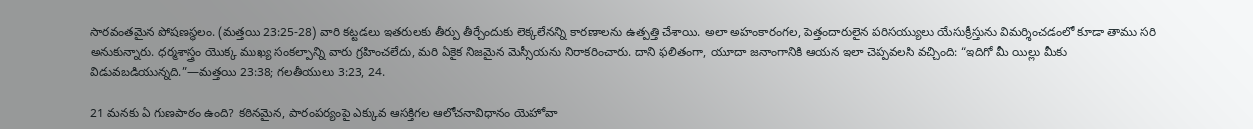సారవంతమైన పోషణస్థలం. (మత్తయి 23:25-28) వారి కట్టడలు ఇతరులకు తీర్పు తీర్చేందుకు లెక్కలేనన్ని కారణాలను ఉత్పత్తి చేశాయి. అలా అహంకారంగల, పెత్తందారులైన పరిసయ్యులు యేసుక్రీస్తును విమర్శించడంలో కూడా తాము సరి అనుకున్నారు. ధర్మశాస్త్రం యొక్క ముఖ్య సంకల్పాన్ని వారు గ్రహించలేదు, మరి ఏకైక నిజమైన మెస్సీయను నిరాకరించారు. దాని ఫలితంగా, యూదా జనాంగానికి ఆయన ఇలా చెప్పవలసి వచ్చింది: “ఇదిగో మీ యిల్లు మీకు విడువబడియున్నది.”—మత్తయి 23:38; గలతీయులు 3:23, 24.

21 మనకు ఏ గుణపాఠం ఉంది? కఠినమైన, పారంపర్యంపై ఎక్కువ ఆసక్తిగల ఆలోచనావిధానం యెహోవా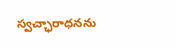స్వచ్ఛారాధనను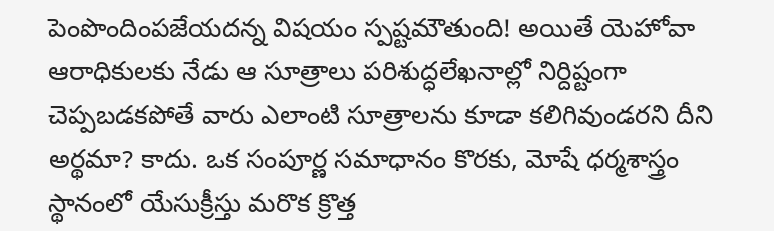పెంపొందింపజేయదన్న విషయం స్పష్టమౌతుంది! అయితే యెహోవా ఆరాధికులకు నేడు ఆ సూత్రాలు పరిశుద్ధలేఖనాల్లో నిర్దిష్టంగా చెప్పబడకపోతే వారు ఎలాంటి సూత్రాలను కూడా కలిగివుండరని దీని అర్థమా? కాదు. ఒక సంపూర్ణ సమాధానం కొరకు, మోషే ధర్మశాస్త్రం స్థానంలో యేసుక్రీస్తు మరొక క్రొత్త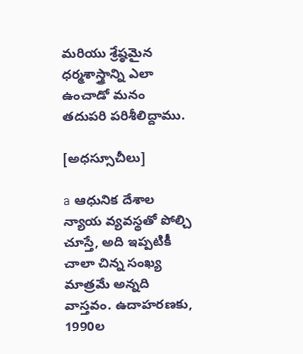మరియు శ్రేష్ఠమైన ధర్మశాస్త్రాన్ని ఎలా ఉంచాడో మనం తదుపరి పరిశీలిద్దాము.

[అధస్సూచీలు]

a ఆధునిక దేశాల న్యాయ వ్యవస్థతో పోల్చి చూస్తే, అది ఇప్పటికీ చాలా చిన్న సంఖ్య మాత్రమే అన్నది వాస్తవం. ఉదాహరణకు, 1990ల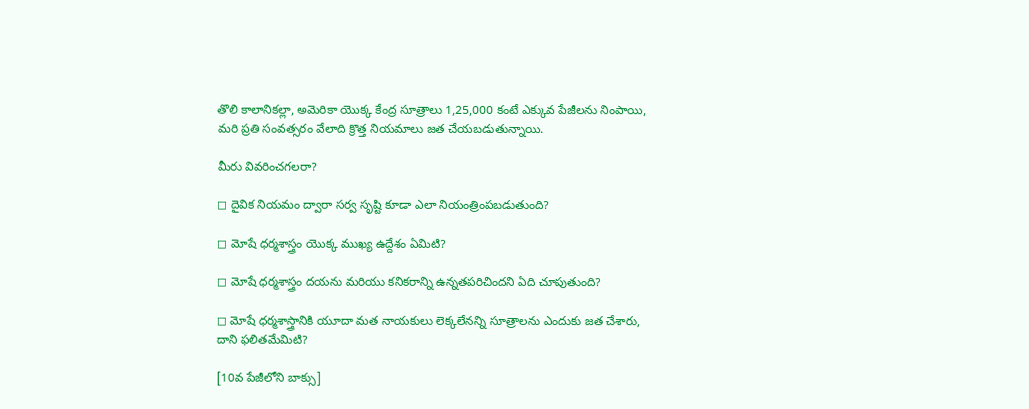తొలి కాలానికల్లా, అమెరికా యొక్క కేంద్ర సూత్రాలు 1,25,000 కంటే ఎక్కువ పేజీలను నింపాయి, మరి ప్రతి సంవత్సరం వేలాది క్రొత్త నియమాలు జత చేయబడుతున్నాయి.

మీరు వివరించగలరా?

◻ దైవిక నియమం ద్వారా సర్వ సృష్టి కూడా ఎలా నియంత్రింపబడుతుంది?

◻ మోషే ధర్మశాస్త్రం యొక్క ముఖ్య ఉద్దేశం ఏమిటి?

◻ మోషే ధర్మశాస్త్రం దయను మరియు కనికరాన్ని ఉన్నతపరిచిందని ఏది చూపుతుంది?

◻ మోషే ధర్మశాస్త్రానికి యూదా మత నాయకులు లెక్కలేనన్ని సూత్రాలను ఎందుకు జత చేశారు, దాని ఫలితమేమిటి?

[10వ పేజీలోని బాక్సు]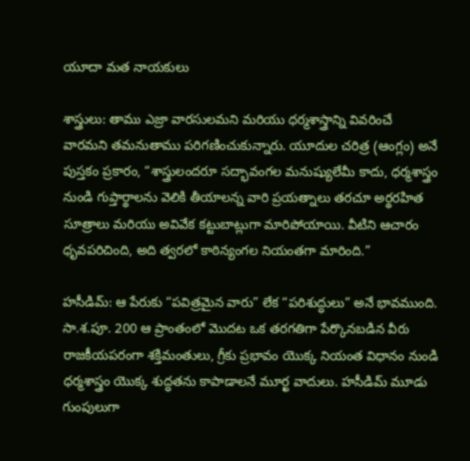యూదా మత నాయకులు

శాస్త్రులు: తాము ఎజ్రా వారసులమని మరియు ధర్మశాస్త్రాన్ని వివరించే వారమని తమనుతాము పరిగణించుకున్నారు. యూదుల చరిత్ర (ఆంగ్లం) అనే పుస్తకం ప్రకారం, “శాస్త్రులందరూ సద్భావంగల మనుష్యులేమీ కాదు, ధర్మశాస్త్రం నుండి గుప్తార్థాలను వెలికి తీయాలన్న వారి ప్రయత్నాలు తరచూ అర్థరహిత సూత్రాలు మరియు అవివేక కట్టుబాట్లుగా మారిపోయాయి. వీటిని ఆచారం ధృవపరిచింది, అది త్వరలో కాఠిన్యంగల నియంతగా మారింది.”

హసీడిమ్‌: ఆ పేరుకు “పవిత్రమైన వారు” లేక “పరిశుద్ధులు” అనే భావముంది. సా.శ.పూ. 200 ఆ ప్రాంతంలో మొదట ఒక తరగతిగా పేర్కొనబడిన వీరు రాజకీయపరంగా శక్తిమంతులు, గ్రీకు ప్రభావం యొక్క నియంత విధానం నుండి ధర్మశాస్త్రం యొక్క శుద్ధతను కాపాడాలనే మూర్ఖ వాదులు. హసీడిమ్‌ మూడు గుంపులుగా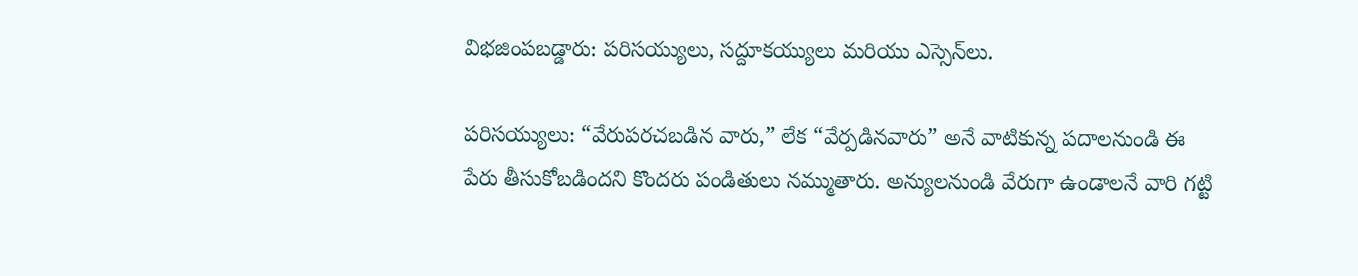విభజింపబడ్డారు: పరిసయ్యులు, సద్దూకయ్యులు మరియు ఎస్సెన్‌లు.

పరిసయ్యులు: “వేరుపరచబడిన వారు,” లేక “వేర్పడినవారు” అనే వాటికున్న పదాలనుండి ఈ పేరు తీసుకోబడిందని కొందరు పండితులు నమ్ముతారు. అన్యులనుండి వేరుగా ఉండాలనే వారి గట్టి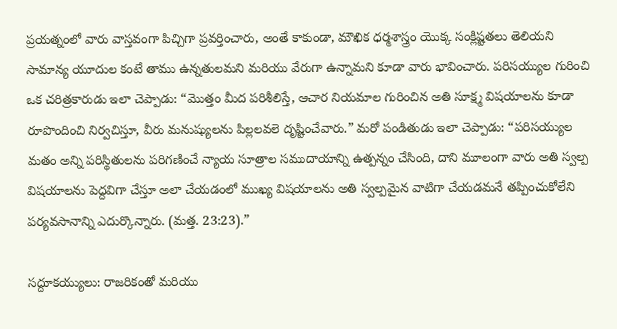ప్రయత్నంలో వారు వాస్తవంగా పిచ్చిగా ప్రవర్తించారు, అంతే కాకుండా, మౌఖిక ధర్మశాస్త్రం యొక్క సంక్లిష్టతలు తెలియని సామాన్య యూదుల కంటే తాము ఉన్నతులమని మరియు వేరుగా ఉన్నామని కూడా వారు భావించారు. పరిసయ్యుల గురించి ఒక చరిత్రకారుడు ఇలా చెప్పాడు: “మొత్తం మీద పరిశీలిస్తే, ఆచార నియమాల గురించిన అతి సూక్ష్మ విషయాలను కూడా రూపొందించి నిర్వచిస్తూ, వీరు మనుష్యులను పిల్లలవలె దృష్టించేవారు.” మరో పండితుడు ఇలా చెప్పాడు: “పరిసయ్యుల మతం అన్ని పరిస్థితులను పరిగణించే న్యాయ సూత్రాల సముదాయాన్ని ఉత్పన్నం చేసింది, దాని మూలంగా వారు అతి స్వల్ప విషయాలను పెద్దవిగా చేస్తూ అలా చేయడంలో ముఖ్య విషయాలను అతి స్వల్పమైన వాటిగా చేయడమనే తప్పించుకోలేని పర్యవసానాన్ని ఎదుర్కొన్నారు. (మత్త. 23:23).”

సద్దూకయ్యులు: రాజరికంతో మరియు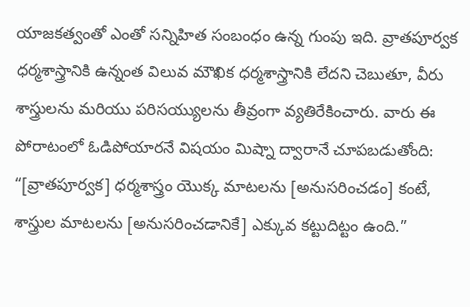యాజకత్వంతో ఎంతో సన్నిహిత సంబంధం ఉన్న గుంపు ఇది. వ్రాతపూర్వక ధర్మశాస్త్రానికి ఉన్నంత విలువ మౌఖిక ధర్మశాస్త్రానికి లేదని చెబుతూ, వీరు శాస్త్రులను మరియు పరిసయ్యులను తీవ్రంగా వ్యతిరేకించారు. వారు ఈ పోరాటంలో ఓడిపోయారనే విషయం మిష్నా ద్వారానే చూపబడుతోంది: “[వ్రాతపూర్వక] ధర్మశాస్త్రం యొక్క మాటలను [అనుసరించడం] కంటే, శాస్త్రుల మాటలను [అనుసరించడానికే] ఎక్కువ కట్టుదిట్టం ఉంది.”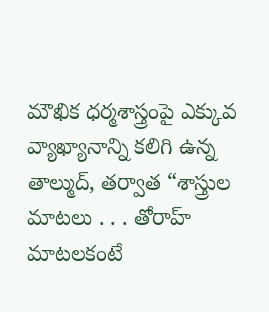మౌఖిక ధర్మశాస్త్రంపై ఎక్కువ వ్యాఖ్యానాన్ని కలిగి ఉన్న తాల్ముద్‌, తర్వాత “శాస్త్రుల మాటలు . . . తోరాహ్‌ మాటలకంటే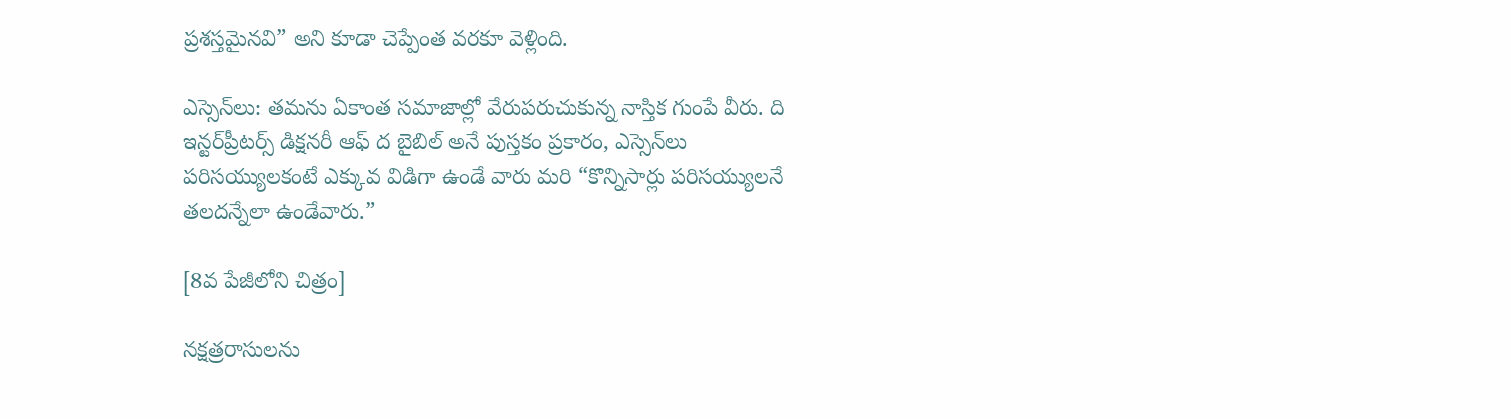ప్రశస్తమైనవి” అని కూడా చెప్పేంత వరకూ వెళ్లింది.

ఎస్సెన్‌లు: తమను ఏకాంత సమాజాల్లో వేరుపరుచుకున్న నాస్తిక గుంపే వీరు. ది ఇన్టర్‌ప్రీటర్స్‌ డిక్షనరీ ఆఫ్‌ ద బైబిల్‌ అనే పుస్తకం ప్రకారం, ఎస్సెన్‌లు పరిసయ్యులకంటే ఎక్కువ విడిగా ఉండే వారు మరి “కొన్నిసార్లు పరిసయ్యులనే తలదన్నేలా ఉండేవారు.”

[8వ పేజీలోని చిత్రం]

నక్షత్రరాసులను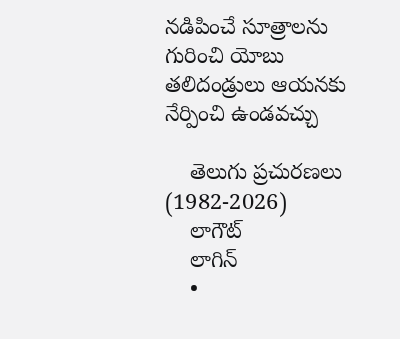నడిపించే సూత్రాలను గురించి యోబు తలిదండ్రులు ఆయనకు నేర్పించి ఉండవచ్చు

    తెలుగు ప్రచురణలు (1982-2026)
    లాగౌట్‌
    లాగిన్‌
    •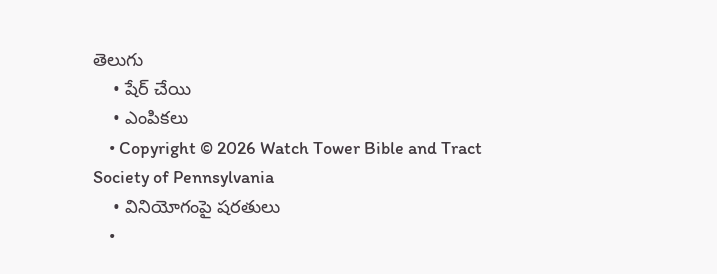తెలుగు
    • షేర్ చేయి
    • ఎంపికలు
    • Copyright © 2026 Watch Tower Bible and Tract Society of Pennsylvania
    • వినియోగంపై షరతులు
    •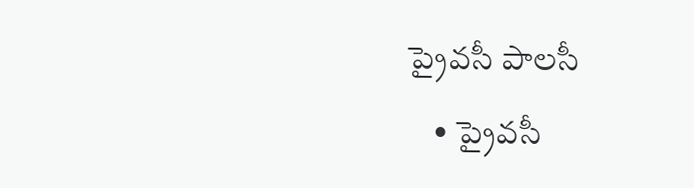ప్రైవసీ పాలసీ
    • ప్రైవసీ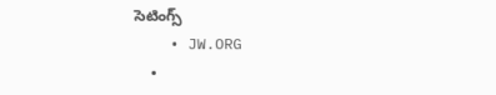సెటింగ్స్‌
    • JW.ORG
    •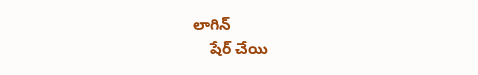లాగిన్‌
    షేర్‌ చేయి